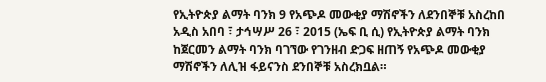የኢትዮጵያ ልማት ባንክ 9 የአጭዶ መውቂያ ማሽኖችን ለደንበኞቹ አስረከበ
አዲስ አበባ ፣ ታኅሣሥ 26 ፣ 2015 (ኤፍ ቢ ሲ) የኢትዮጵያ ልማት ባንክ ከጀርመን ልማት ባንክ ባገኘው የገንዘብ ድጋፍ ዘጠኝ የአጭዶ መውቂያ ማሽኖችን ለሊዝ ፋይናንስ ደንበኞቹ አስረክቧል።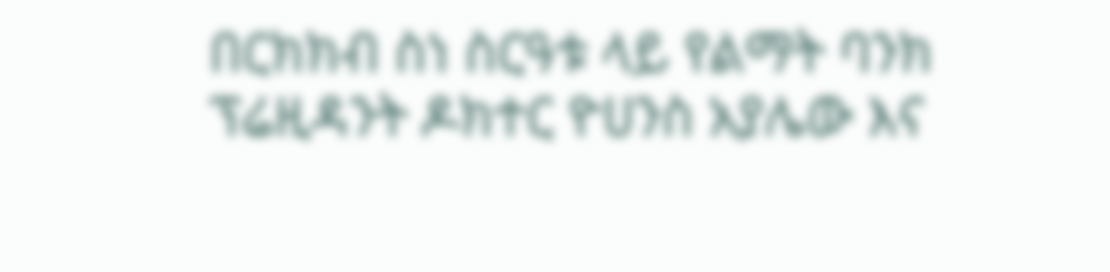በርክክብ ስነ ስርዓቱ ላይ የልማት ባንክ ፕሬዚዳንት ዶክተር ዮሀንስ አያሌው እና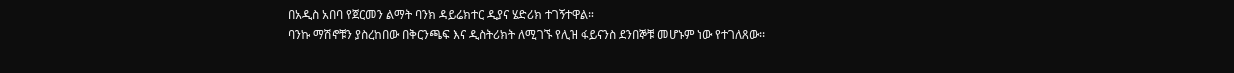በአዲስ አበባ የጀርመን ልማት ባንክ ዳይሬክተር ዲያና ሄድሪክ ተገኝተዋል።
ባንኩ ማሽኖቹን ያስረከበው በቅርንጫፍ እና ዲስትሪክት ለሚገኙ የሊዝ ፋይናንስ ደንበኞቹ መሆኑም ነው የተገለጸው፡፡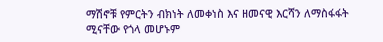ማሽኖቹ የምርትን ብክነት ለመቀነስ እና ዘመናዊ እርሻን ለማስፋፋት ሚናቸው የጎላ መሆኑም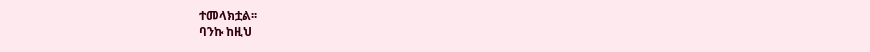ተመላክቷል፡፡
ባንኩ ከዚህ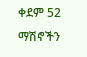ቀደም 52 ማሽኖችን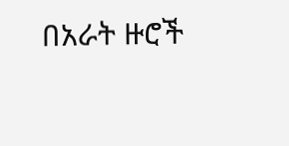በአራት ዙሮች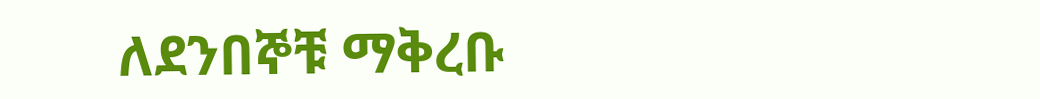ለደንበኞቹ ማቅረቡ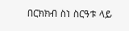በርክክብ ስነ ስርዓቱ ላይ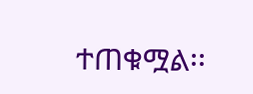ተጠቁሟል፡፡